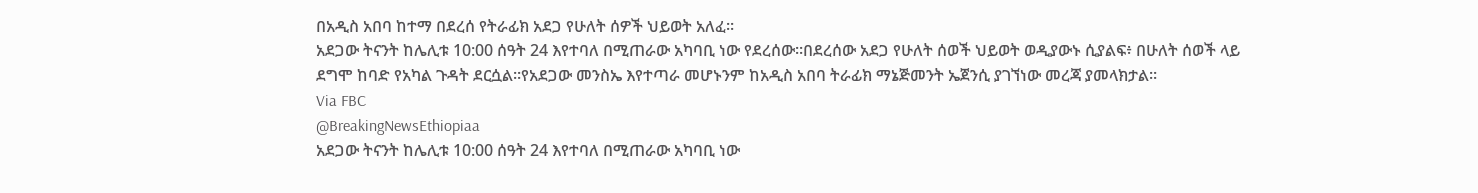በአዲስ አበባ ከተማ በደረሰ የትራፊክ አደጋ የሁለት ሰዎች ህይወት አለፈ፡፡
አደጋው ትናንት ከሌሊቱ 10:00 ሰዓት 24 እየተባለ በሚጠራው አካባቢ ነው የደረሰው፡፡በደረሰው አደጋ የሁለት ሰወች ህይወት ወዲያውኑ ሲያልፍ፥ በሁለት ሰወች ላይ ደግሞ ከባድ የአካል ጉዳት ደርሷል፡፡የአደጋው መንስኤ እየተጣራ መሆኑንም ከአዲስ አበባ ትራፊክ ማኔጅመንት ኤጀንሲ ያገኘነው መረጃ ያመላክታል፡፡
Via FBC
@BreakingNewsEthiopiaa
አደጋው ትናንት ከሌሊቱ 10:00 ሰዓት 24 እየተባለ በሚጠራው አካባቢ ነው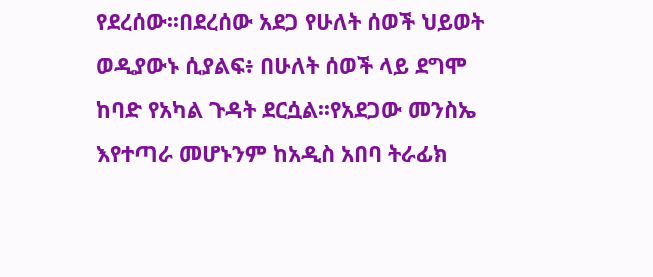የደረሰው፡፡በደረሰው አደጋ የሁለት ሰወች ህይወት ወዲያውኑ ሲያልፍ፥ በሁለት ሰወች ላይ ደግሞ ከባድ የአካል ጉዳት ደርሷል፡፡የአደጋው መንስኤ እየተጣራ መሆኑንም ከአዲስ አበባ ትራፊክ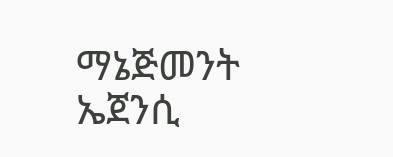ማኔጅመንት ኤጀንሲ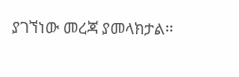ያገኘነው መረጃ ያመላክታል፡፡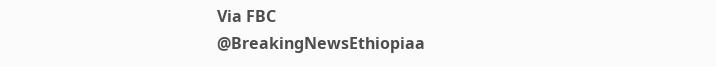Via FBC
@BreakingNewsEthiopiaa